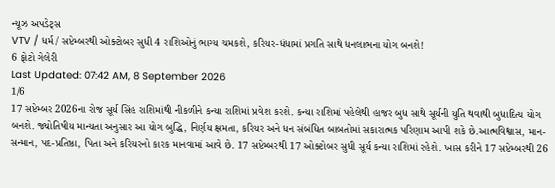ન્યૂઝ અપડેટ્સ
VTV / ધર્મ / સપ્ટેમ્બરથી ઓક્ટોબર સુધી 4 રાશિઓનું ભાગ્ય ચમકશે, કરિયર-ધંધામાં પ્રગતિ સાથે ધનલાભના યોગ બનશે!
6 ફોટો ગેલેરી
Last Updated: 07:42 AM, 8 September 2026
1/6
17 સપ્ટેમ્બર 2026ના રોજ સૂર્ય સિંહ રાશિમાંથી નીકળીને કન્યા રાશિમાં પ્રવેશ કરશે. કન્યા રાશિમાં પહેલેથી હાજર બુધ સાથે સૂર્યની યુતિ થવાથી બુધાદિત્ય યોગ બનશે. જ્યોતિષીય માન્યતા અનુસાર આ યોગ બુદ્ધિ, નિર્ણય ક્ષમતા, કરિયર અને ધન સંબંધિત બાબતોમાં સકારાત્મક પરિણામ આપી શકે છે.આત્મવિશ્વાસ, માન-સન્માન, પદ-પ્રતિષ્ઠા, પિતા અને કરિયરનો કારક માનવામાં આવે છે. 17 સપ્ટેમ્બરથી 17 ઓક્ટોબર સુધી સૂર્ય કન્યા રાશિમાં રહેશે. ખાસ કરીને 17 સપ્ટેમ્બરથી 26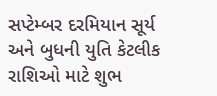સપ્ટેમ્બર દરમિયાન સૂર્ય અને બુધની યુતિ કેટલીક રાશિઓ માટે શુભ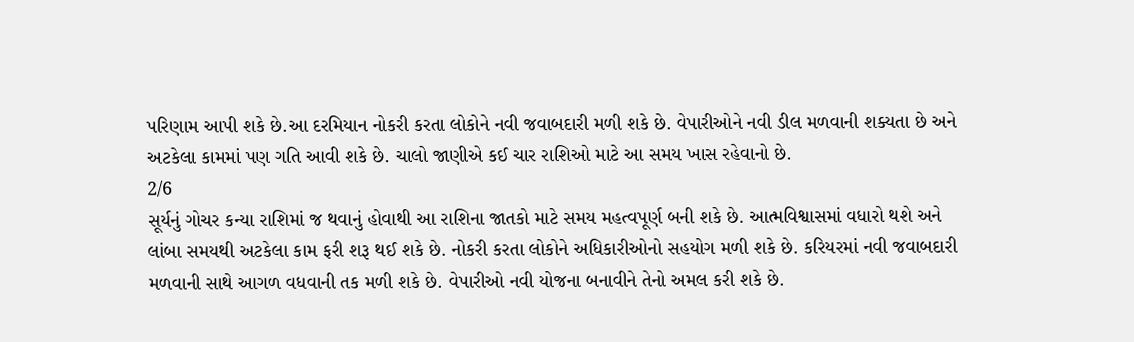પરિણામ આપી શકે છે.આ દરમિયાન નોકરી કરતા લોકોને નવી જવાબદારી મળી શકે છે. વેપારીઓને નવી ડીલ મળવાની શક્યતા છે અને અટકેલા કામમાં પણ ગતિ આવી શકે છે. ચાલો જાણીએ કઈ ચાર રાશિઓ માટે આ સમય ખાસ રહેવાનો છે.
2/6
સૂર્યનું ગોચર કન્યા રાશિમાં જ થવાનું હોવાથી આ રાશિના જાતકો માટે સમય મહત્વપૂર્ણ બની શકે છે. આત્મવિશ્વાસમાં વધારો થશે અને લાંબા સમયથી અટકેલા કામ ફરી શરૂ થઈ શકે છે. નોકરી કરતા લોકોને અધિકારીઓનો સહયોગ મળી શકે છે. કરિયરમાં નવી જવાબદારી મળવાની સાથે આગળ વધવાની તક મળી શકે છે. વેપારીઓ નવી યોજના બનાવીને તેનો અમલ કરી શકે છે.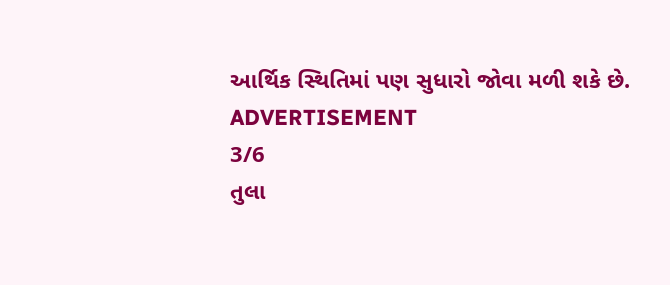આર્થિક સ્થિતિમાં પણ સુધારો જોવા મળી શકે છે.
ADVERTISEMENT
3/6
તુલા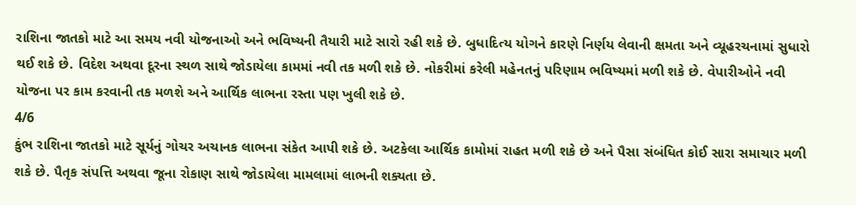રાશિના જાતકો માટે આ સમય નવી યોજનાઓ અને ભવિષ્યની તૈયારી માટે સારો રહી શકે છે. બુધાદિત્ય યોગને કારણે નિર્ણય લેવાની ક્ષમતા અને વ્યૂહરચનામાં સુધારો થઈ શકે છે. વિદેશ અથવા દૂરના સ્થળ સાથે જોડાયેલા કામમાં નવી તક મળી શકે છે. નોકરીમાં કરેલી મહેનતનું પરિણામ ભવિષ્યમાં મળી શકે છે. વેપારીઓને નવી યોજના પર કામ કરવાની તક મળશે અને આર્થિક લાભના રસ્તા પણ ખુલી શકે છે.
4/6
કુંભ રાશિના જાતકો માટે સૂર્યનું ગોચર અચાનક લાભના સંકેત આપી શકે છે. અટકેલા આર્થિક કામોમાં રાહત મળી શકે છે અને પૈસા સંબંધિત કોઈ સારા સમાચાર મળી શકે છે. પૈતૃક સંપત્તિ અથવા જૂના રોકાણ સાથે જોડાયેલા મામલામાં લાભની શક્યતા છે.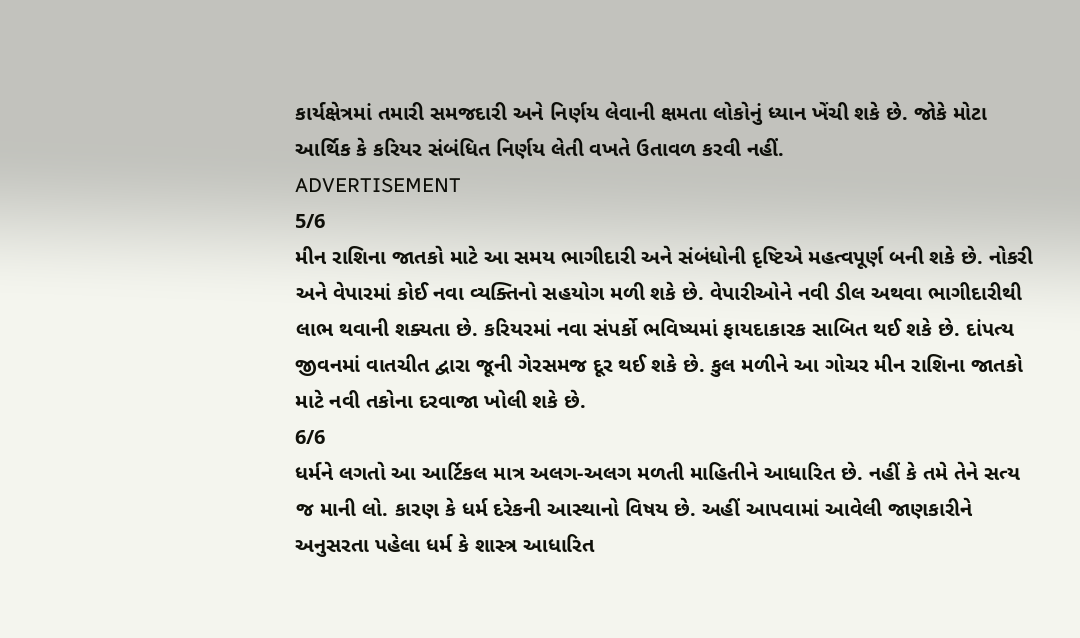કાર્યક્ષેત્રમાં તમારી સમજદારી અને નિર્ણય લેવાની ક્ષમતા લોકોનું ધ્યાન ખેંચી શકે છે. જોકે મોટા આર્થિક કે કરિયર સંબંધિત નિર્ણય લેતી વખતે ઉતાવળ કરવી નહીં.
ADVERTISEMENT
5/6
મીન રાશિના જાતકો માટે આ સમય ભાગીદારી અને સંબંધોની દૃષ્ટિએ મહત્વપૂર્ણ બની શકે છે. નોકરી અને વેપારમાં કોઈ નવા વ્યક્તિનો સહયોગ મળી શકે છે. વેપારીઓને નવી ડીલ અથવા ભાગીદારીથી લાભ થવાની શક્યતા છે. કરિયરમાં નવા સંપર્કો ભવિષ્યમાં ફાયદાકારક સાબિત થઈ શકે છે. દાંપત્ય જીવનમાં વાતચીત દ્વારા જૂની ગેરસમજ દૂર થઈ શકે છે. કુલ મળીને આ ગોચર મીન રાશિના જાતકો માટે નવી તકોના દરવાજા ખોલી શકે છે.
6/6
ધર્મને લગતો આ આર્ટિકલ માત્ર અલગ-અલગ મળતી માહિતીને આધારિત છે. નહીં કે તમે તેને સત્ય જ માની લો. કારણ કે ધર્મ દરેકની આસ્થાનો વિષય છે. અહીં આપવામાં આવેલી જાણકારીને અનુસરતા પહેલા ધર્મ કે શાસ્ત્ર આધારિત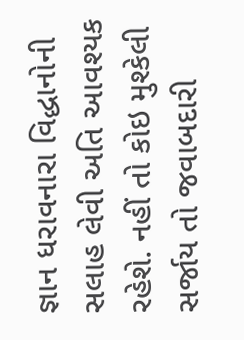જ્ઞાન ધરાવનારા વિદ્ધાનોની સલાહ લેવી અતિ આવશ્યક રહેશે. નહીં તો કોઇ મુશ્કેલી સર્જાય તો જવાબદારી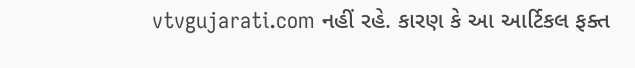vtvgujarati.com નહીં રહે. કારણ કે આ આર્ટિકલ ફક્ત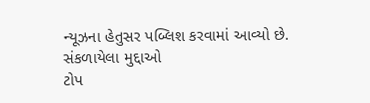ન્યૂઝના હેતુસર પબ્લિશ કરવામાં આવ્યો છે.
સંકળાયેલા મુદ્દાઓ
ટોપ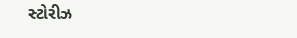સ્ટોરીઝ